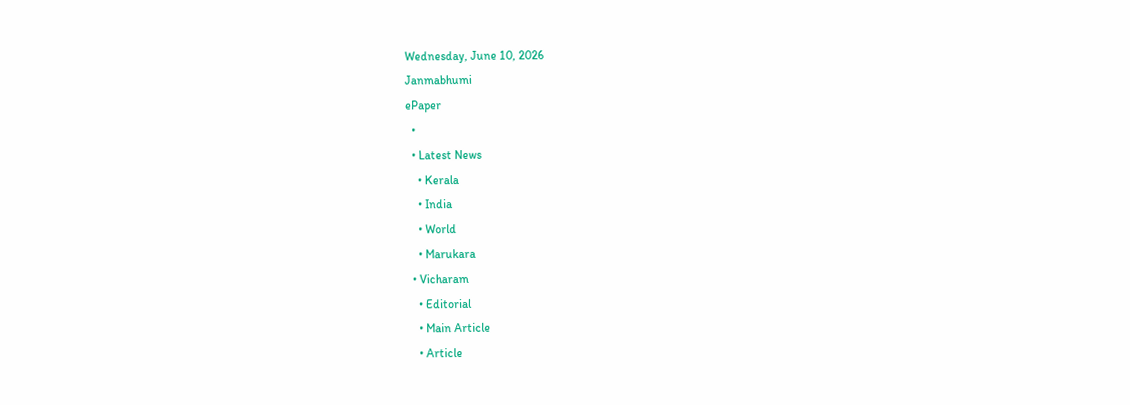Wednesday, June 10, 2026
Janmabhumi
ePaper
  •
  • Latest News
    • Kerala
    • India
    • World
    • Marukara
  • Vicharam
    • Editorial
    • Main Article
    • Article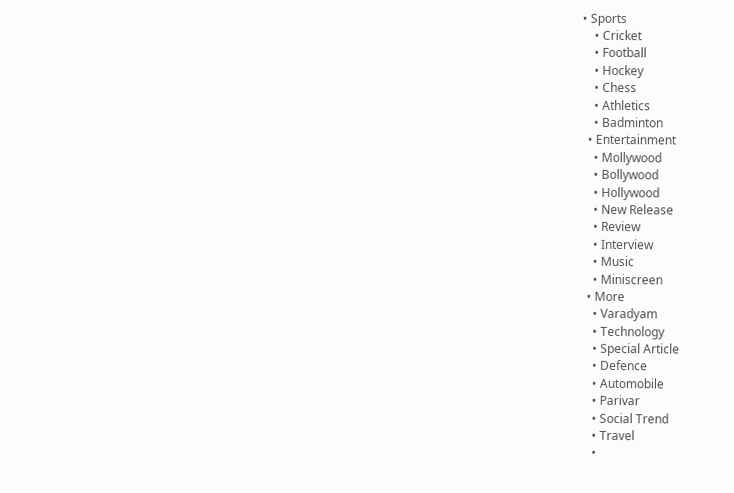• Sports
    • Cricket
    • Football
    • Hockey
    • Chess
    • Athletics
    • Badminton
  • Entertainment
    • Mollywood
    • Bollywood
    • Hollywood
    • New Release
    • Review
    • Interview
    • Music
    • Miniscreen
  • More
    • Varadyam
    • Technology
    • Special Article
    • Defence
    • Automobile
    • Parivar
    • Social Trend
    • Travel
    •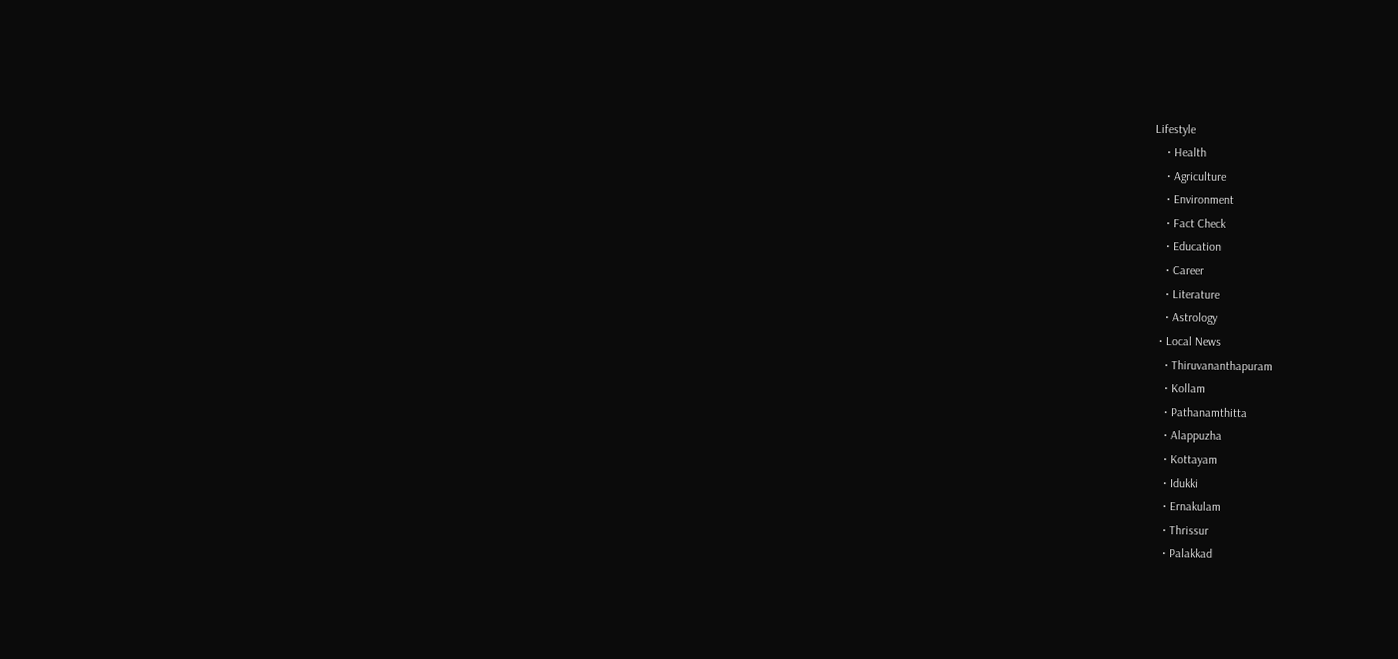Lifestyle
    • Health
    • Agriculture
    • Environment
    • Fact Check
    • Education
    • Career
    • Literature
    • Astrology
  • Local News
    • Thiruvananthapuram
    • Kollam
    • Pathanamthitta
    • Alappuzha
    • Kottayam
    • Idukki
    • Ernakulam
    • Thrissur
    • Palakkad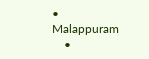• Malappuram
    •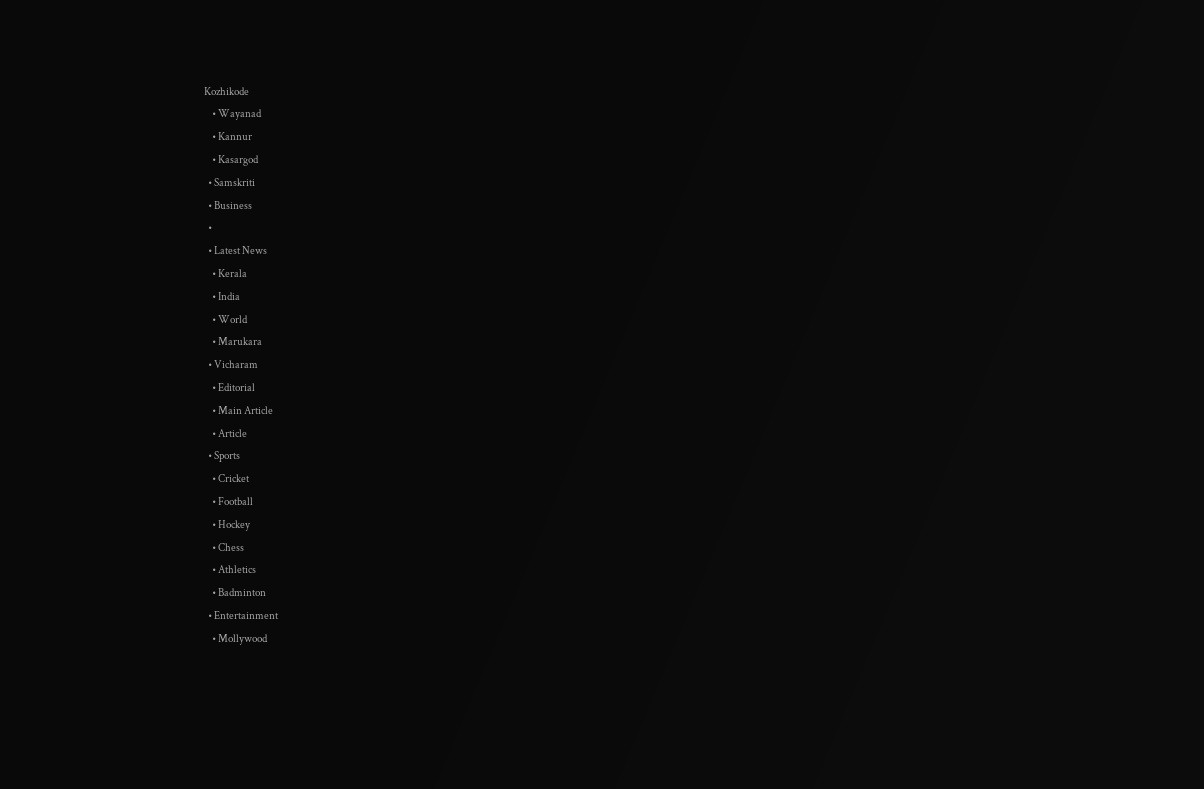Kozhikode
    • Wayanad
    • Kannur
    • Kasargod
  • Samskriti
  • Business
  •
  • Latest News
    • Kerala
    • India
    • World
    • Marukara
  • Vicharam
    • Editorial
    • Main Article
    • Article
  • Sports
    • Cricket
    • Football
    • Hockey
    • Chess
    • Athletics
    • Badminton
  • Entertainment
    • Mollywood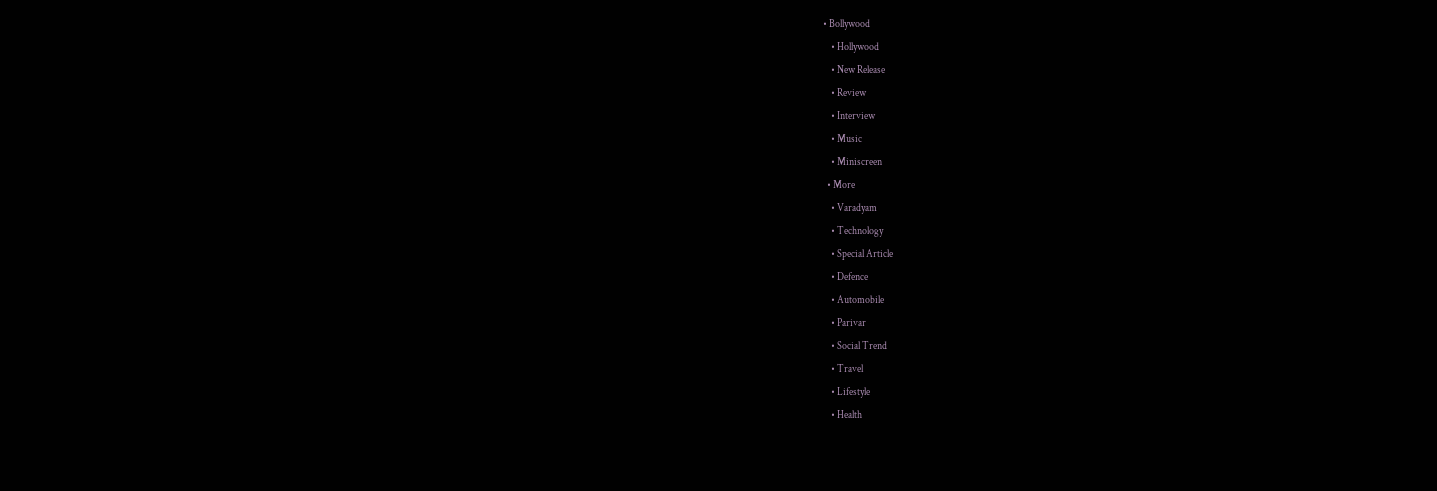• Bollywood
    • Hollywood
    • New Release
    • Review
    • Interview
    • Music
    • Miniscreen
  • More
    • Varadyam
    • Technology
    • Special Article
    • Defence
    • Automobile
    • Parivar
    • Social Trend
    • Travel
    • Lifestyle
    • Health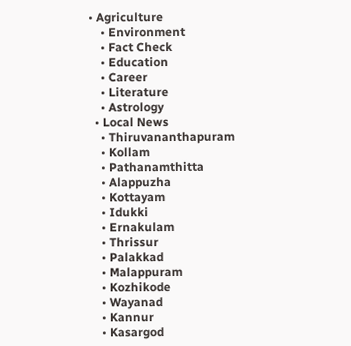• Agriculture
    • Environment
    • Fact Check
    • Education
    • Career
    • Literature
    • Astrology
  • Local News
    • Thiruvananthapuram
    • Kollam
    • Pathanamthitta
    • Alappuzha
    • Kottayam
    • Idukki
    • Ernakulam
    • Thrissur
    • Palakkad
    • Malappuram
    • Kozhikode
    • Wayanad
    • Kannur
    • Kasargod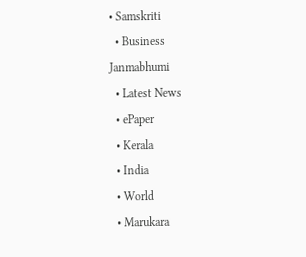• Samskriti
  • Business
Janmabhumi
  • Latest News
  • ePaper
  • Kerala
  • India
  • World
  • Marukara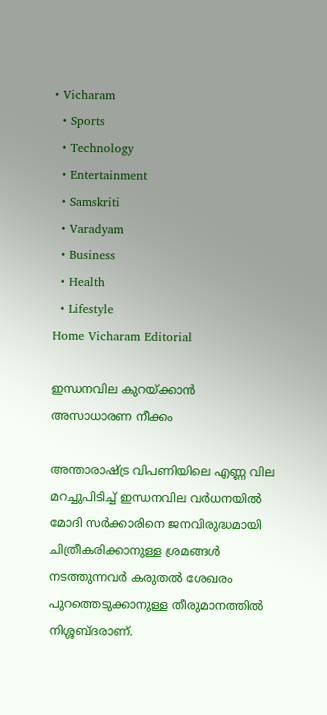• Vicharam
  • Sports
  • Technology
  • Entertainment
  • Samskriti
  • Varadyam
  • Business
  • Health
  • Lifestyle
Home Vicharam Editorial

ഇന്ധനവില കുറയ്‌ക്കാന്‍ അസാധാരണ നീക്കം

അന്താരാഷ്‌ട്ര വിപണിയിലെ എണ്ണ വില മറച്ചുപിടിച്ച് ഇന്ധനവില വര്‍ധനയില്‍ മോദി സര്‍ക്കാരിനെ ജനവിരുദ്ധമായി ചിത്രീകരിക്കാനുള്ള ശ്രമങ്ങള്‍ നടത്തുന്നവര്‍ കരുതല്‍ ശേഖരം പുറത്തെടുക്കാനുള്ള തീരുമാനത്തില്‍ നിശ്ശബ്ദരാണ്.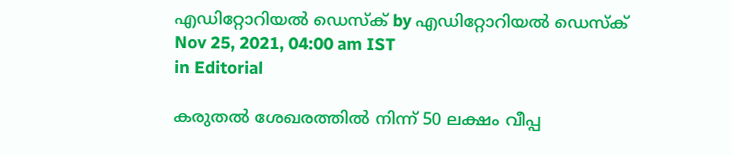എഡിറ്റോറിയൽ ഡെസ്ക് by എഡിറ്റോറിയൽ ഡെസ്ക്
Nov 25, 2021, 04:00 am IST
in Editorial

കരുതല്‍ ശേഖരത്തില്‍ നിന്ന് 50 ലക്ഷം വീപ്പ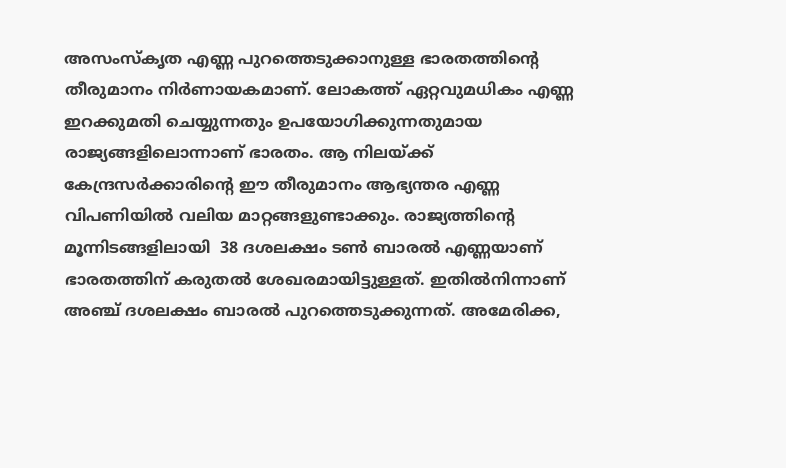അസംസ്‌കൃത എണ്ണ പുറത്തെടുക്കാനുള്ള ഭാരതത്തിന്റെ തീരുമാനം നിര്‍ണായകമാണ്. ലോകത്ത് ഏറ്റവുമധികം എണ്ണ ഇറക്കുമതി ചെയ്യുന്നതും ഉപയോഗിക്കുന്നതുമായ രാജ്യങ്ങളിലൊന്നാണ് ഭാരതം. ആ നിലയ്‌ക്ക് കേന്ദ്രസര്‍ക്കാരിന്റെ ഈ തീരുമാനം ആഭ്യന്തര എണ്ണ വിപണിയില്‍ വലിയ മാറ്റങ്ങളുണ്ടാക്കും. രാജ്യത്തിന്റെ മൂന്നിടങ്ങളിലായി  38 ദശലക്ഷം ടണ്‍ ബാരല്‍ എണ്ണയാണ് ഭാരതത്തിന് കരുതല്‍ ശേഖരമായിട്ടുള്ളത്. ഇതില്‍നിന്നാണ് അഞ്ച് ദശലക്ഷം ബാരല്‍ പുറത്തെടുക്കുന്നത്. അമേരിക്ക,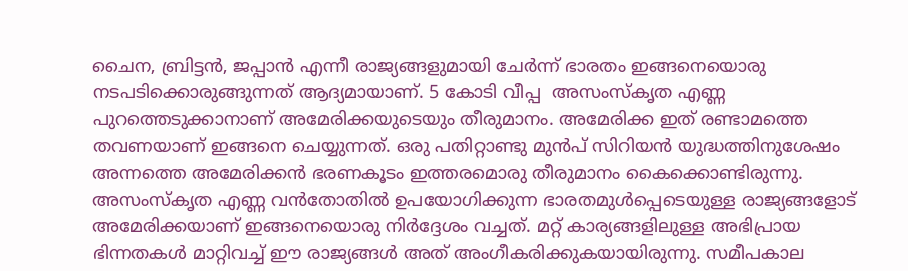ചൈന, ബ്രിട്ടന്‍, ജപ്പാന്‍ എന്നീ രാജ്യങ്ങളുമായി ചേര്‍ന്ന് ഭാരതം ഇങ്ങനെയൊരു നടപടിക്കൊരുങ്ങുന്നത് ആദ്യമായാണ്. 5 കോടി വീപ്പ  അസംസ്‌കൃത എണ്ണ പുറത്തെടുക്കാനാണ് അമേരിക്കയുടെയും തീരുമാനം. അമേരിക്ക ഇത് രണ്ടാമത്തെ തവണയാണ് ഇങ്ങനെ ചെയ്യുന്നത്. ഒരു പതിറ്റാണ്ടു മുന്‍പ് സിറിയന്‍ യുദ്ധത്തിനുശേഷം അന്നത്തെ അമേരിക്കന്‍ ഭരണകൂടം ഇത്തരമൊരു തീരുമാനം കൈക്കൊണ്ടിരുന്നു. അസംസ്‌കൃത എണ്ണ വന്‍തോതില്‍ ഉപയോഗിക്കുന്ന ഭാരതമുള്‍പ്പെടെയുള്ള രാജ്യങ്ങളോട് അമേരിക്കയാണ് ഇങ്ങനെയൊരു നിര്‍ദ്ദേശം വച്ചത്. മറ്റ് കാര്യങ്ങളിലുള്ള അഭിപ്രായ ഭിന്നതകള്‍ മാറ്റിവച്ച് ഈ രാജ്യങ്ങള്‍ അത് അംഗീകരിക്കുകയായിരുന്നു. സമീപകാല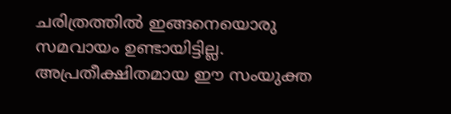ചരിത്രത്തില്‍ ഇങ്ങനെയൊരു സമവായം ഉണ്ടായിട്ടില്ല. അപ്രതീക്ഷിതമായ ഈ സംയുക്ത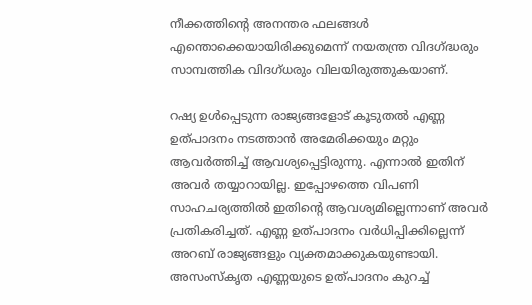നീക്കത്തിന്റെ അനന്തര ഫലങ്ങള്‍ എന്തൊക്കെയായിരിക്കുമെന്ന് നയതന്ത്ര വിദഗ്‌ദ്ധരും സാമ്പത്തിക വിദഗ്ധരും വിലയിരുത്തുകയാണ്.

റഷ്യ ഉള്‍പ്പെടുന്ന രാജ്യങ്ങളോട് കൂടുതല്‍ എണ്ണ ഉത്പാദനം നടത്താന്‍ അമേരിക്കയും മറ്റും ആവര്‍ത്തിച്ച് ആവശ്യപ്പെട്ടിരുന്നു. എന്നാല്‍ ഇതിന് അവര്‍ തയ്യാറായില്ല. ഇപ്പോഴത്തെ വിപണി സാഹചര്യത്തില്‍ ഇതിന്റെ ആവശ്യമില്ലെന്നാണ് അവര്‍ പ്രതികരിച്ചത്. എണ്ണ ഉത്പാദനം വര്‍ധിപ്പിക്കില്ലെന്ന് അറബ് രാജ്യങ്ങളും വ്യക്തമാക്കുകയുണ്ടായി. അസംസ്‌കൃത എണ്ണയുടെ ഉത്പാദനം കുറച്ച്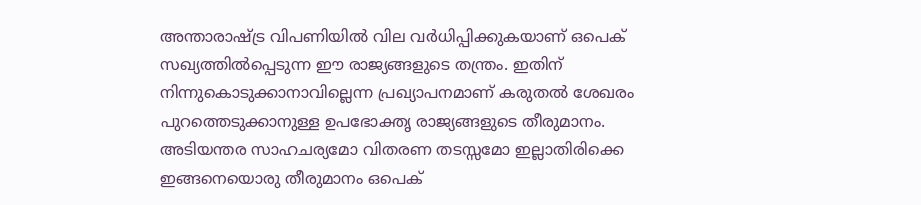അന്താരാഷ്‌ട്ര വിപണിയില്‍ വില വര്‍ധിപ്പിക്കുകയാണ് ഒപെക് സഖ്യത്തില്‍പ്പെടുന്ന ഈ രാജ്യങ്ങളുടെ തന്ത്രം. ഇതിന് നിന്നുകൊടുക്കാനാവില്ലെന്ന പ്രഖ്യാപനമാണ് കരുതല്‍ ശേഖരം പുറത്തെടുക്കാനുള്ള ഉപഭോക്തൃ രാജ്യങ്ങളുടെ തീരുമാനം. അടിയന്തര സാഹചര്യമോ വിതരണ തടസ്സമോ ഇല്ലാതിരിക്കെ ഇങ്ങനെയൊരു തീരുമാനം ഒപെക്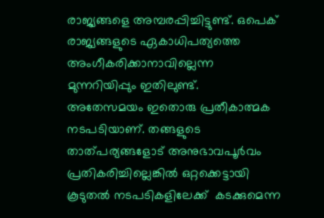രാജ്യങ്ങളെ അമ്പരപ്പിച്ചിട്ടുണ്ട്. ഒപെക് രാജ്യങ്ങളുടെ ഏകാധിപത്യത്തെ അംഗീകരിക്കാനാവില്ലെന്ന മുന്നറിയിപ്പും ഇതിലുണ്ട്.  അതേസമയം ഇതൊരു പ്രതീകാത്മക നടപടിയാണ്. തങ്ങളുടെ താത്പര്യങ്ങളോട് അനുഭാവപൂര്‍വം പ്രതികരിച്ചില്ലെങ്കില്‍ ഒറ്റക്കെട്ടായി കൂടുതല്‍ നടപടികളിലേക്ക്  കടക്കുമെന്ന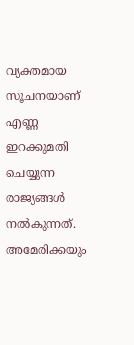വ്യക്തമായ സൂചനയാണ് എണ്ണ ഇറക്കുമതി ചെയ്യുന്ന രാജ്യങ്ങള്‍ നല്‍കുന്നത്. അമേരിക്കയും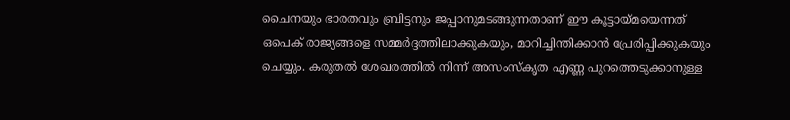ചൈനയും ഭാരതവും ബ്രിട്ടനും ജപ്പാനുമടങ്ങുന്നതാണ് ഈ കൂട്ടായ്‌മയെന്നത് ഒപെക് രാജ്യങ്ങളെ സമ്മര്‍ദ്ദത്തിലാക്കുകയും, മാറിച്ചിന്തിക്കാന്‍ പ്രേരിപ്പിക്കുകയും ചെയ്യും. കരുതല്‍ ശേഖരത്തില്‍ നിന്ന് അസംസ്‌കൃത എണ്ണ പുറത്തെടുക്കാനുള്ള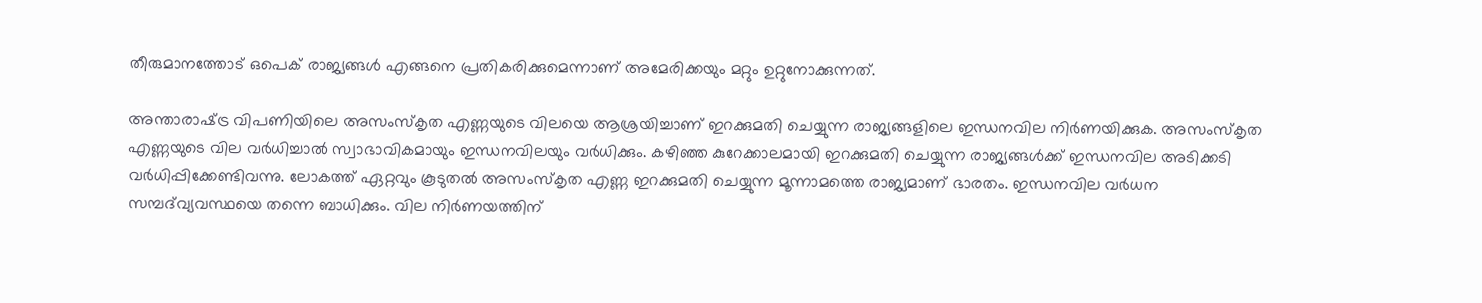തീരുമാനത്തോട് ഒപെക് രാജ്യങ്ങള്‍ എങ്ങനെ പ്രതികരിക്കുമെന്നാണ് അമേരിക്കയും മറ്റും ഉറ്റുനോക്കുന്നത്.

അന്താരാഷ്‌ട്ര വിപണിയിലെ അസംസ്‌കൃത എണ്ണയുടെ വിലയെ ആശ്രയിച്ചാണ് ഇറക്കുമതി ചെയ്യുന്ന രാജ്യങ്ങളിലെ ഇന്ധനവില നിര്‍ണയിക്കുക. അസംസ്‌കൃത എണ്ണയുടെ വില വര്‍ധിച്ചാല്‍ സ്വാഭാവികമായും ഇന്ധനവിലയും വര്‍ധിക്കും. കഴിഞ്ഞ കുറേക്കാലമായി ഇറക്കുമതി ചെയ്യുന്ന രാജ്യങ്ങള്‍ക്ക് ഇന്ധനവില അടിക്കടി വര്‍ധിപ്പിക്കേണ്ടിവന്നു. ലോകത്ത് ഏറ്റവും കൂടുതല്‍ അസംസ്‌കൃത എണ്ണ ഇറക്കുമതി ചെയ്യുന്ന മൂന്നാമത്തെ രാജ്യമാണ് ഭാരതം. ഇന്ധനവില വര്‍ധന സമ്പദ്‌വ്യവസ്ഥയെ തന്നെ ബാധിക്കും. വില നിര്‍ണയത്തിന്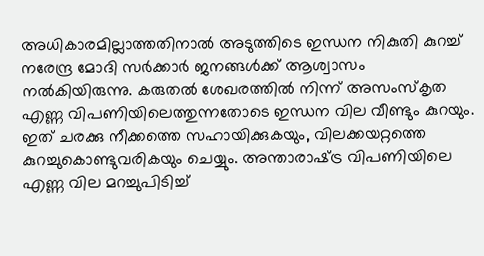അധികാരമില്ലാത്തതിനാല്‍ അടുത്തിടെ ഇന്ധന നികുതി കുറച്ച് നരേന്ദ്ര മോദി സര്‍ക്കാര്‍ ജനങ്ങള്‍ക്ക് ആശ്വാസം നല്‍കിയിരുന്നു. കരുതല്‍ ശേഖരത്തില്‍ നിന്ന് അസംസ്‌കൃത എണ്ണ വിപണിയിലെത്തുന്നതോടെ ഇന്ധന വില വീണ്ടും കുറയും. ഇത് ചരക്കു നീക്കത്തെ സഹായിക്കുകയും, വിലക്കയറ്റത്തെ കുറച്ചുകൊണ്ടുവരികയും ചെയ്യും. അന്താരാഷ്‌ട്ര വിപണിയിലെ എണ്ണ വില മറച്ചുപിടിച്ച്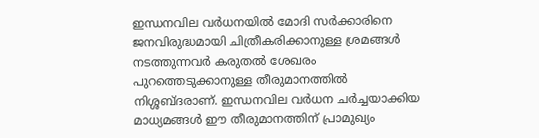ഇന്ധനവില വര്‍ധനയില്‍ മോദി സര്‍ക്കാരിനെ ജനവിരുദ്ധമായി ചിത്രീകരിക്കാനുള്ള ശ്രമങ്ങള്‍ നടത്തുന്നവര്‍ കരുതല്‍ ശേഖരം പുറത്തെടുക്കാനുള്ള തീരുമാനത്തില്‍ നിശ്ശബ്ദരാണ്. ഇന്ധനവില വര്‍ധന ചര്‍ച്ചയാക്കിയ മാധ്യമങ്ങള്‍ ഈ തീരുമാനത്തിന് പ്രാമുഖ്യം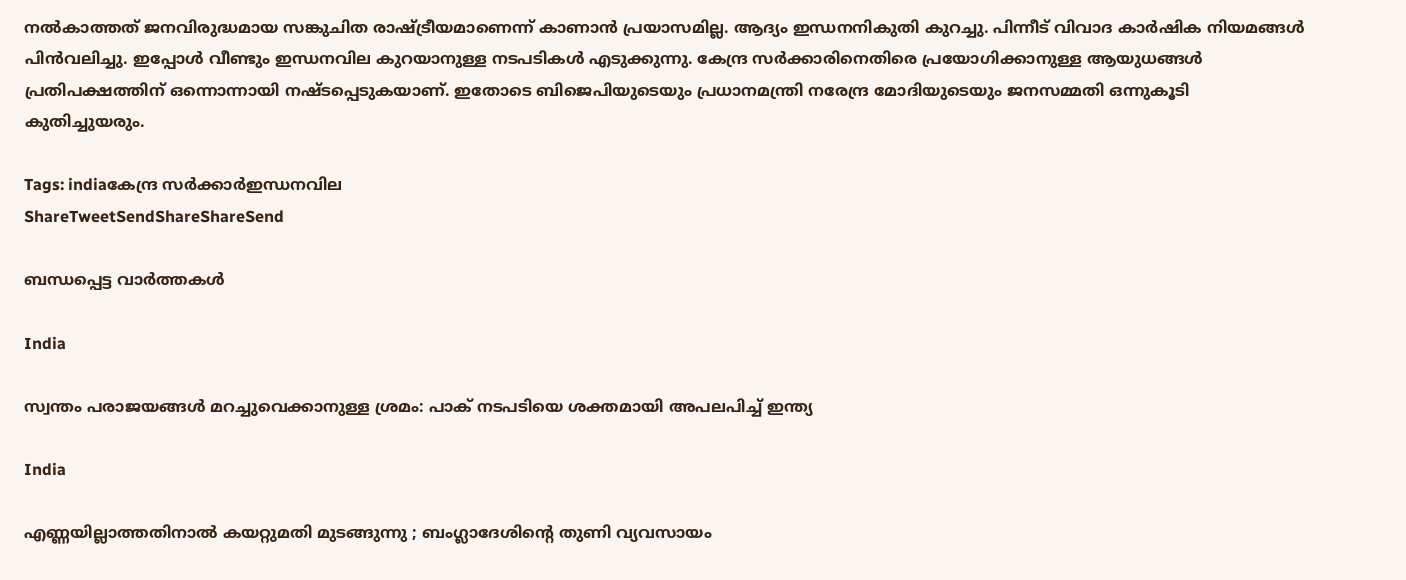നല്‍കാത്തത് ജനവിരുദ്ധമായ സങ്കുചിത രാഷ്‌ട്രീയമാണെന്ന് കാണാന്‍ പ്രയാസമില്ല. ആദ്യം ഇന്ധനനികുതി കുറച്ചു. പിന്നീട് വിവാദ കാര്‍ഷിക നിയമങ്ങള്‍  പിന്‍വലിച്ചു. ഇപ്പോള്‍ വീണ്ടും ഇന്ധനവില കുറയാനുള്ള നടപടികള്‍ എടുക്കുന്നു. കേന്ദ്ര സര്‍ക്കാരിനെതിരെ പ്രയോഗിക്കാനുള്ള ആയുധങ്ങള്‍ പ്രതിപക്ഷത്തിന് ഒന്നൊന്നായി നഷ്ടപ്പെടുകയാണ്. ഇതോടെ ബിജെപിയുടെയും പ്രധാനമന്ത്രി നരേന്ദ്ര മോദിയുടെയും ജനസമ്മതി ഒന്നുകൂടി കുതിച്ചുയരും.

Tags: indiaകേന്ദ്ര സര്‍ക്കാര്‍ഇന്ധനവില
ShareTweetSendShareShareSend

ബന്ധപ്പെട്ട വാര്‍ത്തകള്‍

India

സ്വന്തം പരാജയങ്ങള്‍ മറച്ചുവെക്കാനുള്ള ശ്രമം: പാക് നടപടിയെ ശക്തമായി അപലപിച്ച് ഇന്ത്യ

India

എണ്ണയില്ലാത്തതിനാൽ കയറ്റുമതി മുടങ്ങുന്നു ; ബംഗ്ലാദേശിന്റെ തുണി വ്യവസായം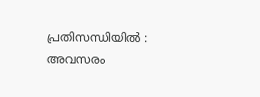പ്രതിസന്ധിയിൽ : അവസരം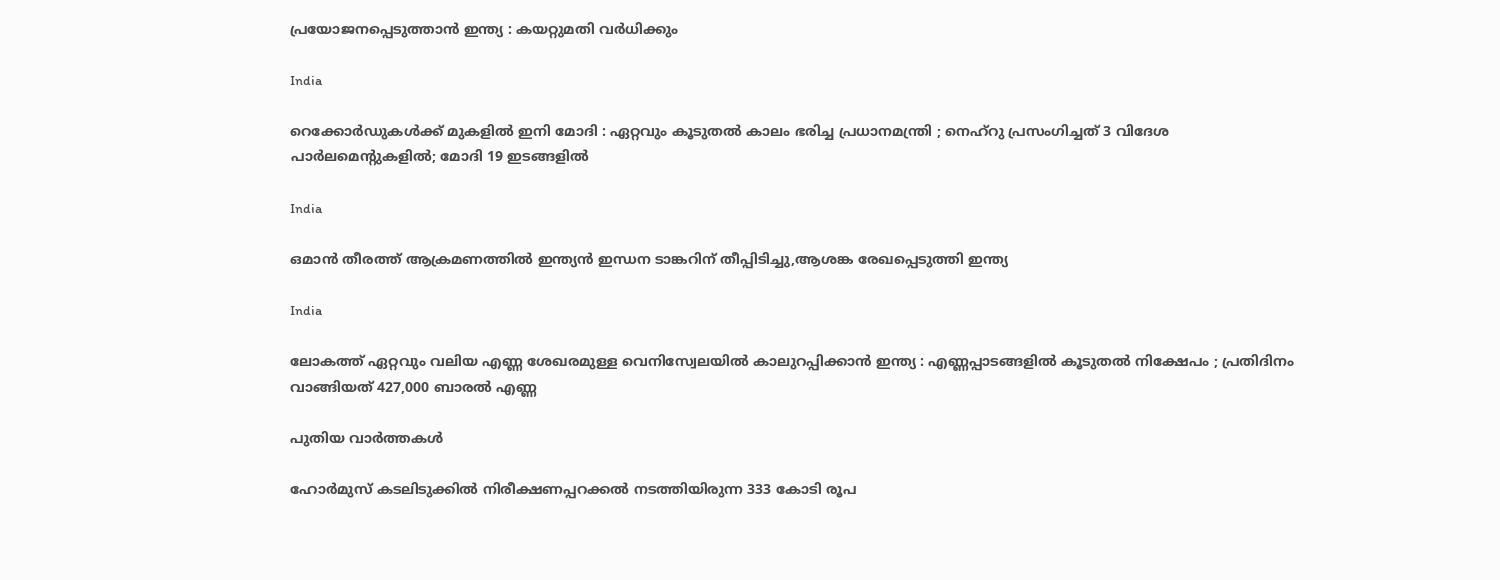പ്രയോജനപ്പെടുത്താൻ ഇന്ത്യ : കയറ്റുമതി വർധിക്കും

India

റെക്കോർഡുകൾക്ക് മുകളിൽ ഇനി മോദി : ഏറ്റവും കൂടുതൽ കാലം ഭരിച്ച പ്രധാനമന്ത്രി ; നെഹ്‌റു പ്രസംഗിച്ചത് 3 വിദേശ പാർലമെന്റുകളിൽ; മോദി 19 ഇടങ്ങളിൽ

India

ഒമാന്‍ തീരത്ത് ആക്രമണത്തില്‍ ഇന്ത്യന്‍ ഇന്ധന ടാങ്കറിന് തീപ്പിടിച്ചു,ആശങ്ക രേഖപ്പെടുത്തി ഇന്ത്യ

India

ലോകത്ത് ഏറ്റവും വലിയ എണ്ണ ശേഖരമുള്ള വെനിസ്വേലയിൽ കാലുറപ്പിക്കാൻ ഇന്ത്യ : എണ്ണപ്പാടങ്ങളിൽ കൂടുതൽ നിക്ഷേപം ; പ്രതിദിനം വാങ്ങിയത് 427,000 ബാരൽ എണ്ണ

പുതിയ വാര്‍ത്തകള്‍

ഹോര്‍മുസ് കടലിടുക്കില്‍ നിരീക്ഷണപ്പറക്കല്‍ നടത്തിയിരുന്ന 333 കോടി രൂപ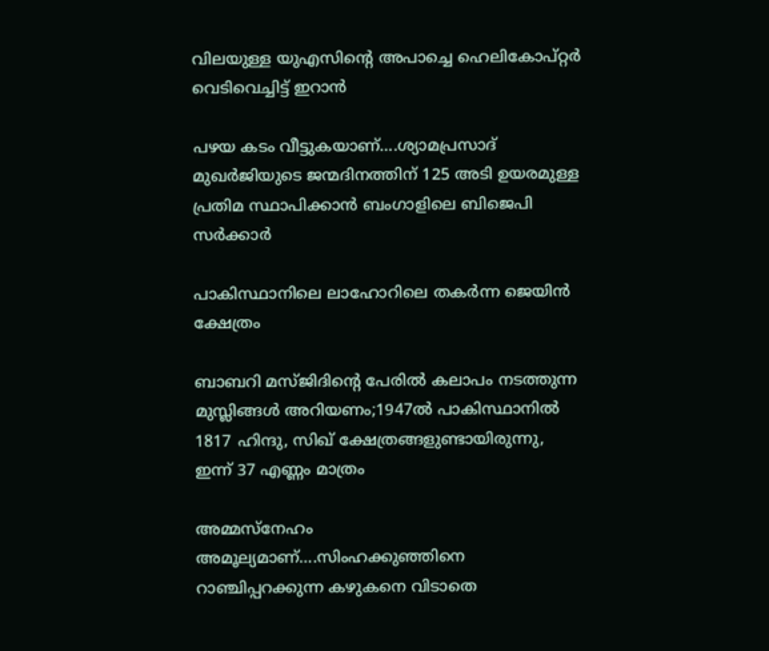വിലയുള്ള യുഎസിന്റെ അപാച്ചെ ഹെലികോപ്റ്റര്‍ വെടിവെച്ചിട്ട് ഇറാന്‍

പഴയ കടം വീട്ടുകയാണ്….ശ്യാമപ്രസാദ് മുഖര്‍ജിയുടെ ജന്മദിനത്തിന് 125 അടി ഉയരമുള്ള പ്രതിമ സ്ഥാപിക്കാന്‍ ബംഗാളിലെ ബിജെപി സര്‍ക്കാര്‍

പാകിസ്ഥാനിലെ ലാഹോറിലെ തകര്‍ന്ന ജെയിന്‍ ക്ഷേത്രം

ബാബറി മസ്ജിദിന്റെ പേരില്‍ കലാപം നടത്തുന്ന മുസ്ലിങ്ങള്‍ അറിയണം;1947ല്‍ പാകിസ്ഥാനില്‍ 1817 ഹിന്ദു, സിഖ് ക്ഷേത്രങ്ങളുണ്ടായിരുന്നു, ഇന്ന് 37 എണ്ണം മാത്രം

അമ്മസ്നേഹം അമൂല്യമാണ്….സിംഹക്കുഞ്ഞിനെ റാഞ്ചിപ്പറക്കുന്ന കഴുകനെ വിടാതെ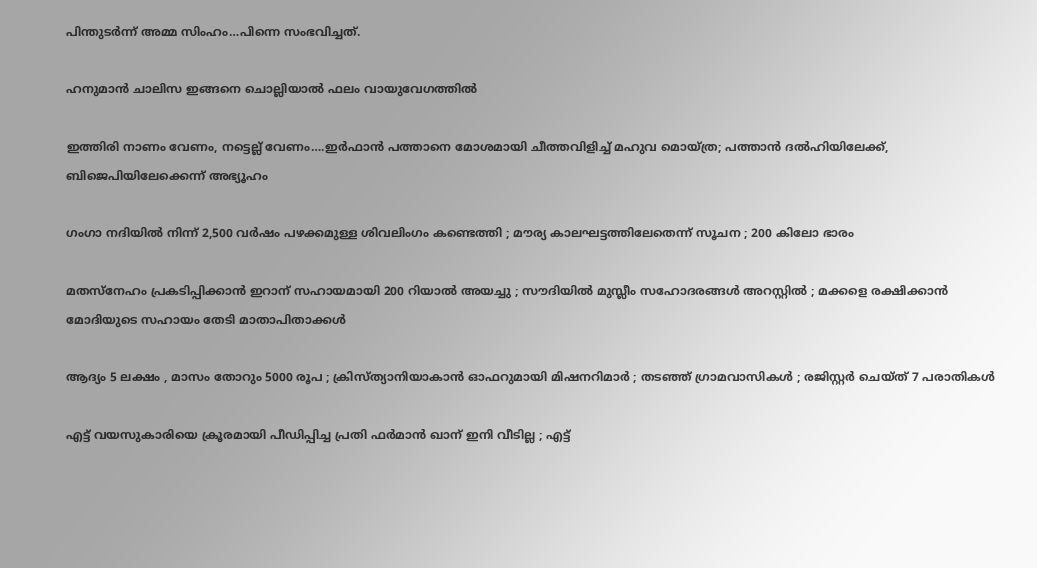പിന്തുടര്‍ന്ന് അമ്മ സിംഹം…പിന്നെ സംഭവിച്ചത്.

ഹനുമാൻ ചാലിസ ഇങ്ങനെ ചൊല്ലിയാൽ ഫലം വായുവേഗത്തിൽ

ഇത്തിരി നാണം വേണം, നട്ടെല്ല് വേണം….ഇര്‍ഫാന്‍ പത്താനെ മോശമായി ചീത്തവിളിച്ച് മഹുവ മൊയ്ത്ര; പത്താന്‍ ദല്‍ഹിയിലേക്ക്, ബിജെപിയിലേക്കെന്ന് അഭ്യൂഹം

ഗംഗാ നദിയിൽ നിന്ന് 2,500 വർഷം പഴക്കമുള്ള ശിവലിംഗം കണ്ടെത്തി ; മൗര്യ കാലഘട്ടത്തിലേതെന്ന് സൂചന ; 200 കിലോ ഭാരം

മതസ്നേഹം പ്രകടിപ്പിക്കാൻ ഇറാന് സഹായമായി 200 റിയാൽ അയച്ചു ; സൗദിയിൽ മുസ്ലീം സഹോദരങ്ങൾ അറസ്റ്റിൽ ; മക്കളെ രക്ഷിക്കാൻ മോദിയുടെ സഹായം തേടി മാതാപിതാക്കൾ

ആദ്യം 5 ലക്ഷം , മാസം തോറും 5000 രൂപ ; ക്രിസ്ത്യാനിയാകാൻ ഓഫറുമായി മിഷനറിമാർ ; തടഞ്ഞ് ഗ്രാമവാസികൾ ; രജിസ്റ്റർ ചെയ്ത് 7 പരാതികൾ

എട്ട് വയസുകാരിയെ ക്രൂരമായി പീഡിപ്പിച്ച പ്രതി ഫർമാൻ ഖാന് ഇനി വീടില്ല ; എട്ട്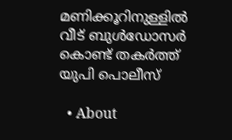മണിക്കൂറിനുള്ളിൽ വീട് ബുൾഡോസർ കൊണ്ട് തകർത്ത് യുപി പൊലീസ്

  • About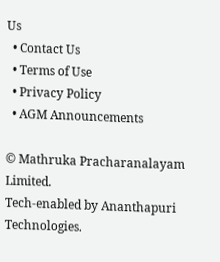Us
  • Contact Us
  • Terms of Use
  • Privacy Policy
  • AGM Announcements

© Mathruka Pracharanalayam Limited.
Tech-enabled by Ananthapuri Technologies.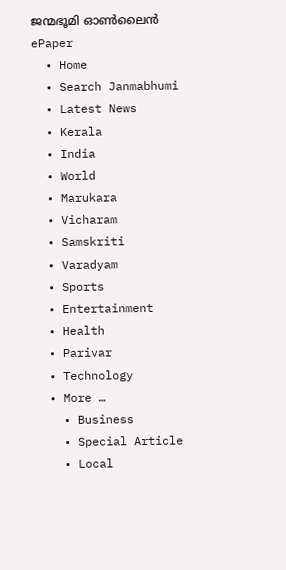ജന്മഭൂമി ഓണ്‍ലൈന്‍
ePaper
  • Home
  • Search Janmabhumi
  • Latest News
  • Kerala
  • India
  • World
  • Marukara
  • Vicharam
  • Samskriti
  • Varadyam
  • Sports
  • Entertainment
  • Health
  • Parivar
  • Technology
  • More …
    • Business
    • Special Article
    • Local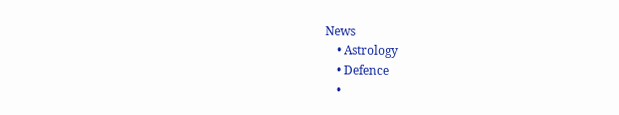News
    • Astrology
    • Defence
    •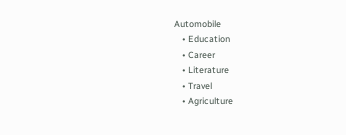Automobile
    • Education
    • Career
    • Literature
    • Travel
    • Agriculture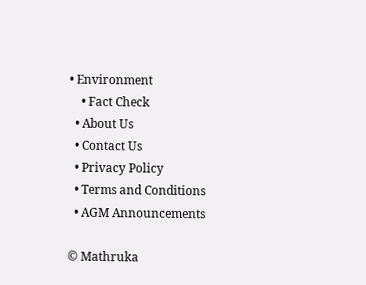• Environment
    • Fact Check
  • About Us
  • Contact Us
  • Privacy Policy
  • Terms and Conditions
  • AGM Announcements

© Mathruka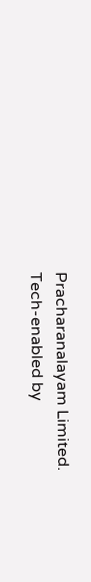Pracharanalayam Limited.
Tech-enabled by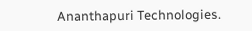Ananthapuri Technologies.